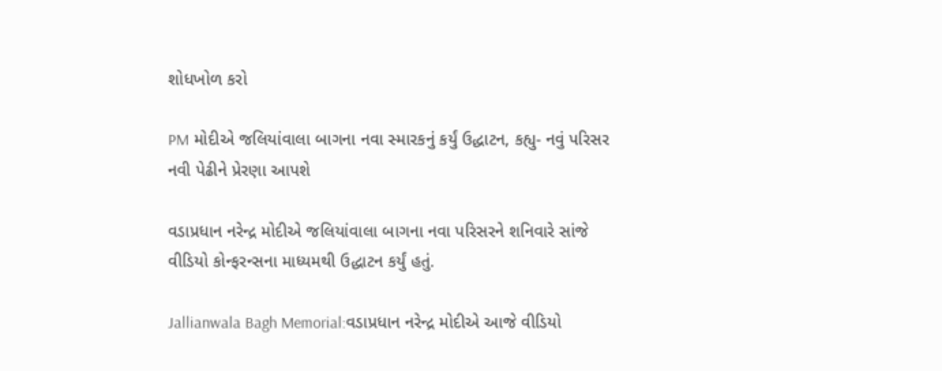શોધખોળ કરો

PM મોદીએ જલિયાંવાલા બાગના નવા સ્મારકનું કર્યું ઉદ્ધાટન, કહ્યુ- નવું પરિસર નવી પેઢીને પ્રેરણા આપશે

વડાપ્રધાન નરેન્દ્ર મોદીએ જલિયાંવાલા બાગના નવા પરિસરને શનિવારે સાંજે વીડિયો કોન્ફરન્સના માધ્યમથી ઉદ્ધાટન કર્યું હતું.

Jallianwala Bagh Memorial:વડાપ્રધાન નરેન્દ્ર મોદીએ આજે વીડિયો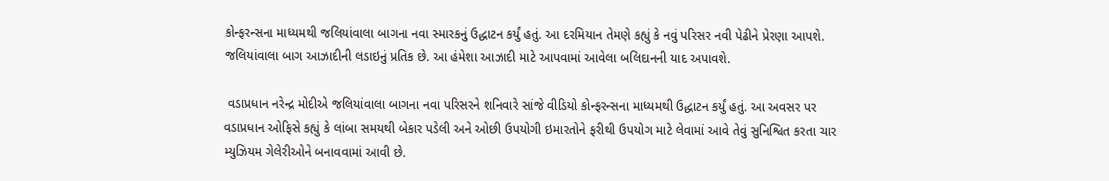કોન્ફરન્સના માધ્યમથી જલિયાંવાલા બાગના નવા સ્મારકનું ઉદ્ધાટન કર્યું હતું. આ દરમિયાન તેમણે કહ્યું કે નવું પરિસર નવી પેઢીને પ્રેરણા આપશે. જલિયાંવાલા બાગ આઝાદીની લડાઇનું પ્રતિક છે. આ હંમેશા આઝાદી માટે આપવામાં આવેલા બલિદાનની યાદ અપાવશે.

 વડાપ્રધાન નરેન્દ્ર મોદીએ જલિયાંવાલા બાગના નવા પરિસરને શનિવારે સાંજે વીડિયો કોન્ફરન્સના માધ્યમથી ઉદ્ધાટન કર્યું હતું. આ અવસર પર વડાપ્રધાન ઓફિસે કહ્યું કે લાંબા સમયથી બેકાર પડેલી અને ઓછી ઉપયોગી ઇમારતોને ફરીથી ઉપયોગ માટે લેવામાં આવે તેવું સુનિશ્વિત કરતા ચાર મ્યુઝિયમ ગેલેરીઓને બનાવવામાં આવી છે.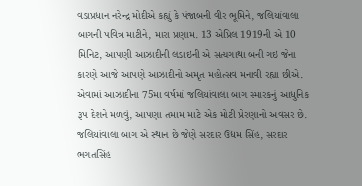વડાપ્રધાન નરેન્દ્ર મોદીએ કહ્યું કે પંજાબની વીર ભૂમિને, જલિયાંવાલા બાગની પવિત્ર માટીને, મારા પ્રણામ. 13 એપ્રિલ 1919ની એ 10 મિનિટ, આપણી આઝાદીની લડાઇની એ સત્યગાથા બની ગઇ જેના કારણે આજે આપણે આઝાદીનો અમૃત મહોત્સવ મનાવી રહ્યા છીએ. એવામાં આઝાદીના 75મા વર્ષમાં જલિયાંવાલા બાગ સ્મારકનું આધુનિક રૂપ દેશને મળવું, આપણા તમામ માટે એક મોટી પ્રેરણાનો અવસર છે. જલિયાંવાલા બાગ એ સ્થાન છે જેણે સરદાર ઉદ્યમ સિંહ, સરદાર ભગતસિંહ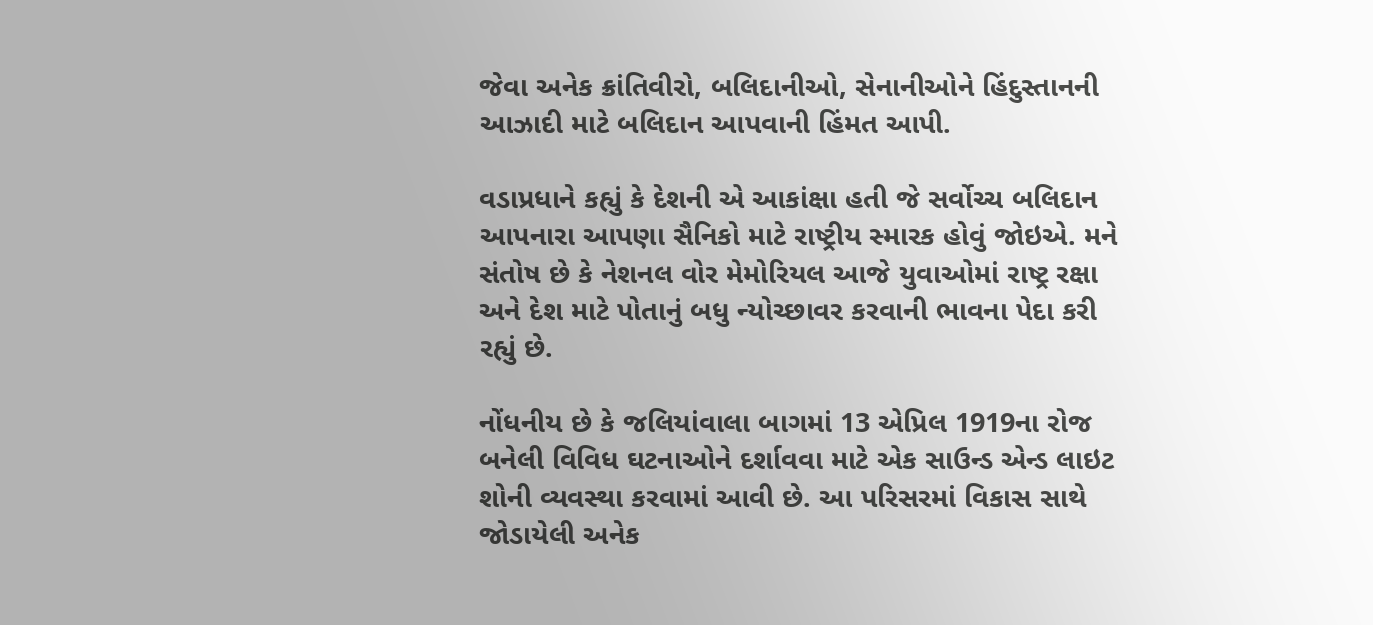જેવા અનેક ક્રાંતિવીરો, બલિદાનીઓ, સેનાનીઓને હિંદુસ્તાનની આઝાદી માટે બલિદાન આપવાની હિંમત આપી.

વડાપ્રધાને કહ્યું કે દેશની એ આકાંક્ષા હતી જે સર્વોચ્ચ બલિદાન આપનારા આપણા સૈનિકો માટે રાષ્ટ્રીય સ્મારક હોવું જોઇએ. મને સંતોષ છે કે નેશનલ વોર મેમોરિયલ આજે યુવાઓમાં રાષ્ટ્ર રક્ષા અને દેશ માટે પોતાનું બધુ ન્યોચ્છાવર કરવાની ભાવના પેદા કરી રહ્યું છે.

નોંધનીય છે કે જલિયાંવાલા બાગમાં 13 એપ્રિલ 1919ના રોજ બનેલી વિવિધ ઘટનાઓને દર્શાવવા માટે એક સાઉન્ડ એન્ડ લાઇટ શોની વ્યવસ્થા કરવામાં આવી છે. આ પરિસરમાં વિકાસ સાથે જોડાયેલી અનેક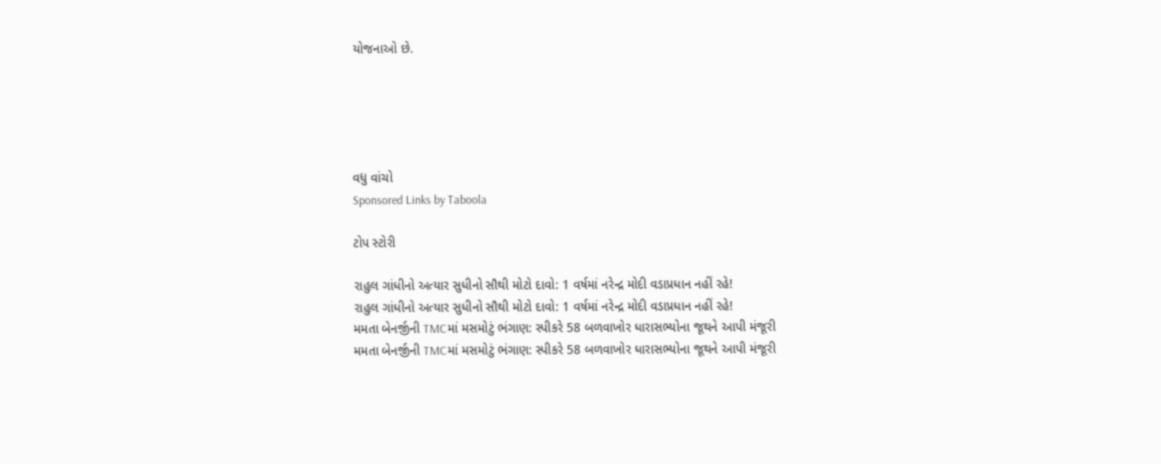યોજનાઓ છે.





વધુ વાંચો
Sponsored Links by Taboola

ટોપ સ્ટોરી

રાહુલ ગાંધીનો અત્યાર સુધીનો સૌથી મોટો દાવો: 1 વર્ષમાં નરેન્દ્ર મોદી વડાપ્રધાન નહીં રહે!
રાહુલ ગાંધીનો અત્યાર સુધીનો સૌથી મોટો દાવો: 1 વર્ષમાં નરેન્દ્ર મોદી વડાપ્રધાન નહીં રહે!
મમતા બેનર્જીની TMCમાં મસમોટું ભંગાણ: સ્પીકરે 58 બળવાખોર ધારાસભ્યોના જૂથને આપી મંજૂરી
મમતા બેનર્જીની TMCમાં મસમોટું ભંગાણ: સ્પીકરે 58 બળવાખોર ધારાસભ્યોના જૂથને આપી મંજૂરી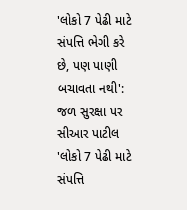'લોકો 7 પેઢી માટે સંપત્તિ ભેગી કરે છે, પણ પાણી બચાવતા નથી': જળ સુરક્ષા પર સીઆર પાટીલ
'લોકો 7 પેઢી માટે સંપત્તિ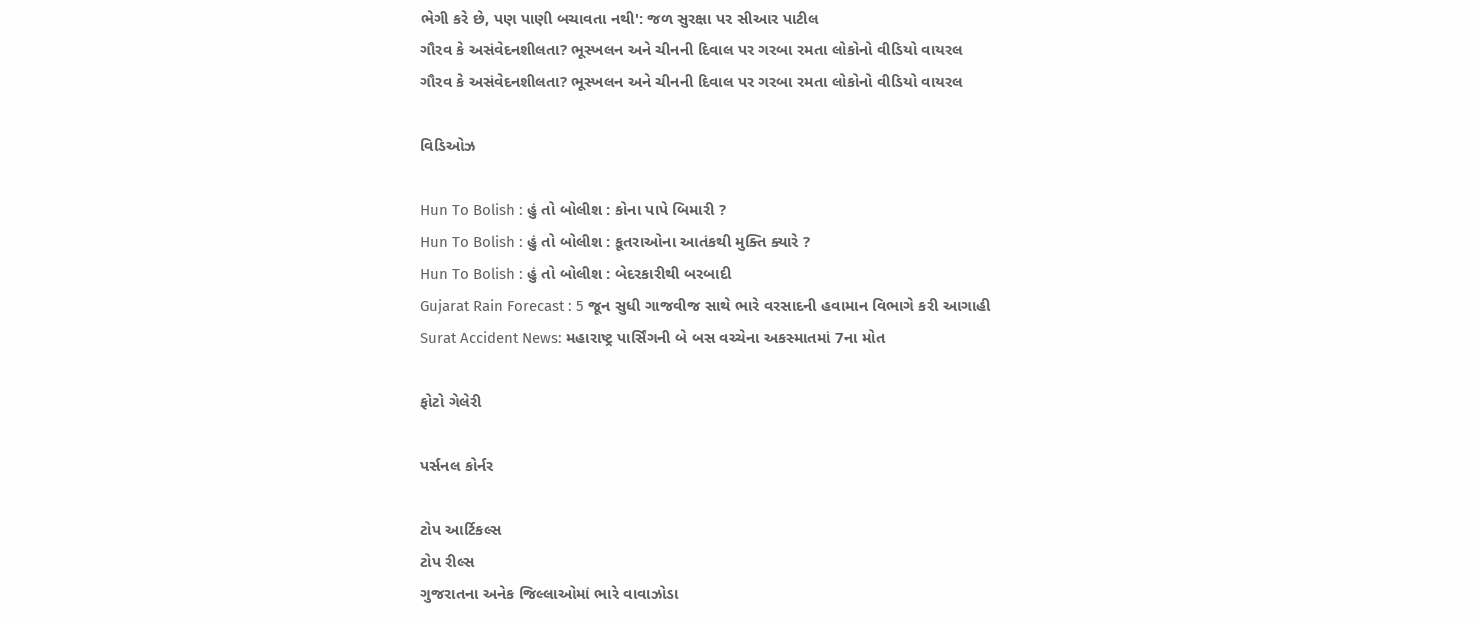ભેગી કરે છે, પણ પાણી બચાવતા નથી': જળ સુરક્ષા પર સીઆર પાટીલ
ગૌરવ કે અસંવેદનશીલતા? ભૂસ્ખલન અને ચીનની દિવાલ પર ગરબા રમતા લોકોનો વીડિયો વાયરલ
ગૌરવ કે અસંવેદનશીલતા? ભૂસ્ખલન અને ચીનની દિવાલ પર ગરબા રમતા લોકોનો વીડિયો વાયરલ

વિડિઓઝ

Hun To Bolish : હું તો બોલીશ : કોના પાપે બિમારી ?
Hun To Bolish : હું તો બોલીશ : કૂતરાઓના આતંકથી મુક્તિ ક્યારે ?
Hun To Bolish : હું તો બોલીશ : બેદરકારીથી બરબાદી
Gujarat Rain Forecast : 5 જૂન સુધી ગાજવીજ સાથે ભારે વરસાદની હવામાન વિભાગે કરી આગાહી
Surat Accident News: મહારાષ્ટ્ર પાર્સિંગની બે બસ વચ્ચેના અકસ્માતમાં 7ના મોત

ફોટો ગેલેરી

પર્સનલ કોર્નર

ટોપ આર્ટિકલ્સ
ટોપ રીલ્સ
ગુજરાતના અનેક જિલ્લાઓમાં ભારે વાવાઝોડા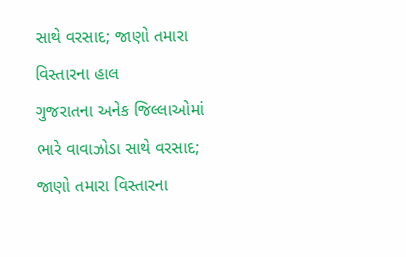સાથે વરસાદ; જાણો તમારા વિસ્તારના હાલ
ગુજરાતના અનેક જિલ્લાઓમાં ભારે વાવાઝોડા સાથે વરસાદ; જાણો તમારા વિસ્તારના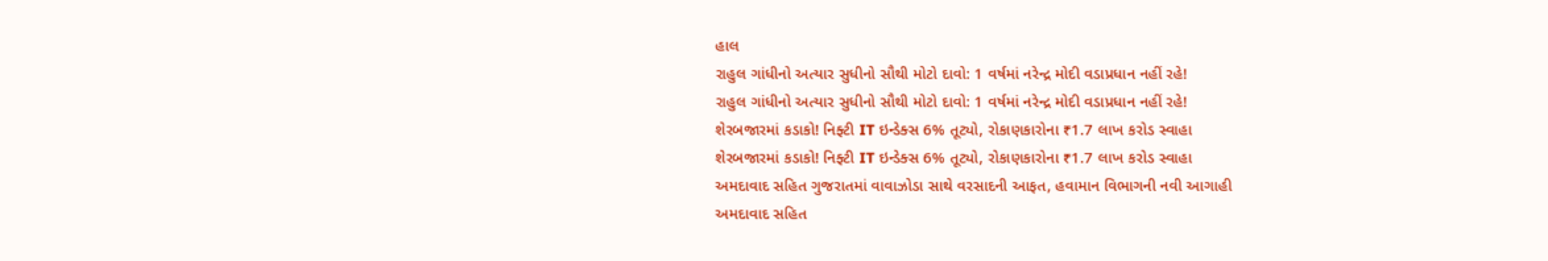હાલ
રાહુલ ગાંધીનો અત્યાર સુધીનો સૌથી મોટો દાવો: 1 વર્ષમાં નરેન્દ્ર મોદી વડાપ્રધાન નહીં રહે!
રાહુલ ગાંધીનો અત્યાર સુધીનો સૌથી મોટો દાવો: 1 વર્ષમાં નરેન્દ્ર મોદી વડાપ્રધાન નહીં રહે!
શેરબજારમાં કડાકો! નિફ્ટી IT ઇન્ડેક્સ 6% તૂટ્યો, રોકાણકારોના ₹1.7 લાખ કરોડ સ્વાહા
શેરબજારમાં કડાકો! નિફ્ટી IT ઇન્ડેક્સ 6% તૂટ્યો, રોકાણકારોના ₹1.7 લાખ કરોડ સ્વાહા
અમદાવાદ સહિત ગુજરાતમાં વાવાઝોડા સાથે વરસાદની આફત, હવામાન વિભાગની નવી આગાહી
અમદાવાદ સહિત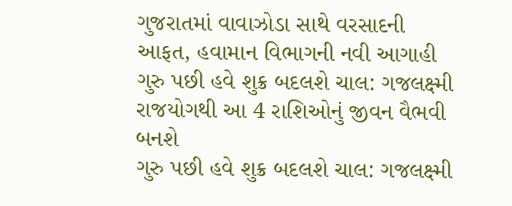ગુજરાતમાં વાવાઝોડા સાથે વરસાદની આફત, હવામાન વિભાગની નવી આગાહી
ગુરુ પછી હવે શુક્ર બદલશે ચાલ: ગજલક્ષ્મી રાજયોગથી આ 4 રાશિઓનું જીવન વૈભવી બનશે
ગુરુ પછી હવે શુક્ર બદલશે ચાલ: ગજલક્ષ્મી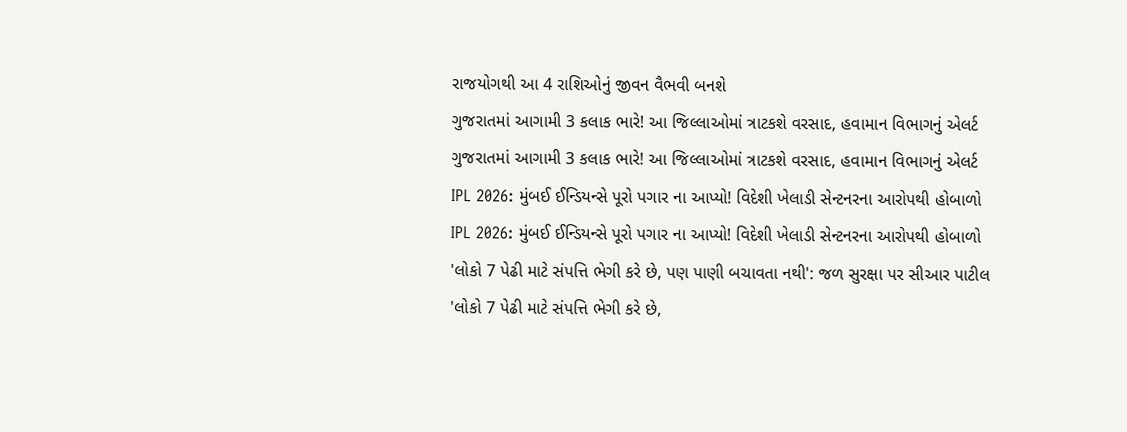રાજયોગથી આ 4 રાશિઓનું જીવન વૈભવી બનશે
ગુજરાતમાં આગામી 3 કલાક ભારે! આ જિલ્લાઓમાં ત્રાટકશે વરસાદ, હવામાન વિભાગનું એલર્ટ
ગુજરાતમાં આગામી 3 કલાક ભારે! આ જિલ્લાઓમાં ત્રાટકશે વરસાદ, હવામાન વિભાગનું એલર્ટ
IPL 2026: મુંબઈ ઈન્ડિયન્સે પૂરો પગાર ના આપ્યો! વિદેશી ખેલાડી સેન્ટનરના આરોપથી હોબાળો
IPL 2026: મુંબઈ ઈન્ડિયન્સે પૂરો પગાર ના આપ્યો! વિદેશી ખેલાડી સેન્ટનરના આરોપથી હોબાળો
'લોકો 7 પેઢી માટે સંપત્તિ ભેગી કરે છે, પણ પાણી બચાવતા નથી': જળ સુરક્ષા પર સીઆર પાટીલ
'લોકો 7 પેઢી માટે સંપત્તિ ભેગી કરે છે,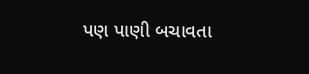પણ પાણી બચાવતા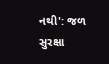નથી': જળ સુરક્ષા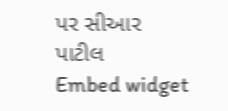પર સીઆર પાટીલ
Embed widget